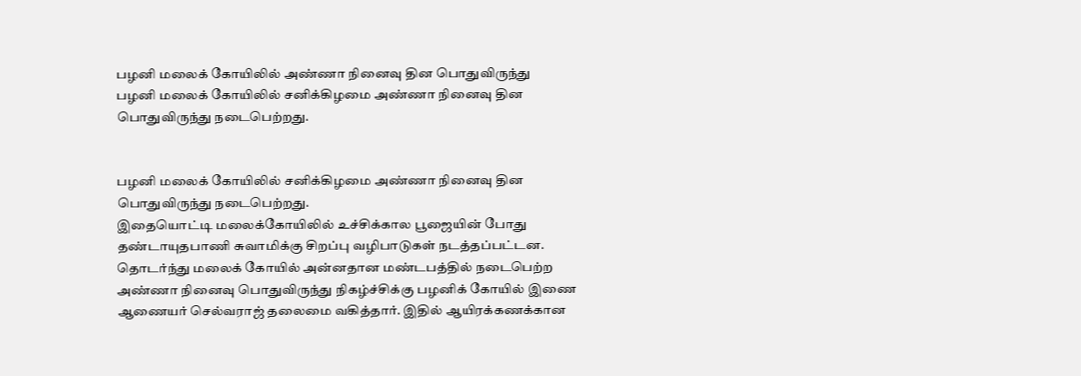பழனி மலைக் கோயிலில் அண்ணா நினைவு தின பொதுவிருந்து
பழனி மலைக் கோயிலில் சனிக்கிழமை அண்ணா நினைவு தின பொதுவிருந்து நடைபெற்றது.


பழனி மலைக் கோயிலில் சனிக்கிழமை அண்ணா நினைவு தின பொதுவிருந்து நடைபெற்றது.
இதையொட்டி மலைக்கோயிலில் உச்சிக்கால பூஜையின் போது தண்டாயுதபாணி சுவாமிக்கு சிறப்பு வழிபாடுகள் நடத்தப்பட்டன. தொடர்ந்து மலைக் கோயில் அன்னதான மண்டபத்தில் நடைபெற்ற அண்ணா நினைவு பொதுவிருந்து நிகழ்ச்சிக்கு பழனிக் கோயில் இணை ஆணையர் செல்வராஜ் தலைமை வகித்தார். இதில் ஆயிரக்கணக்கான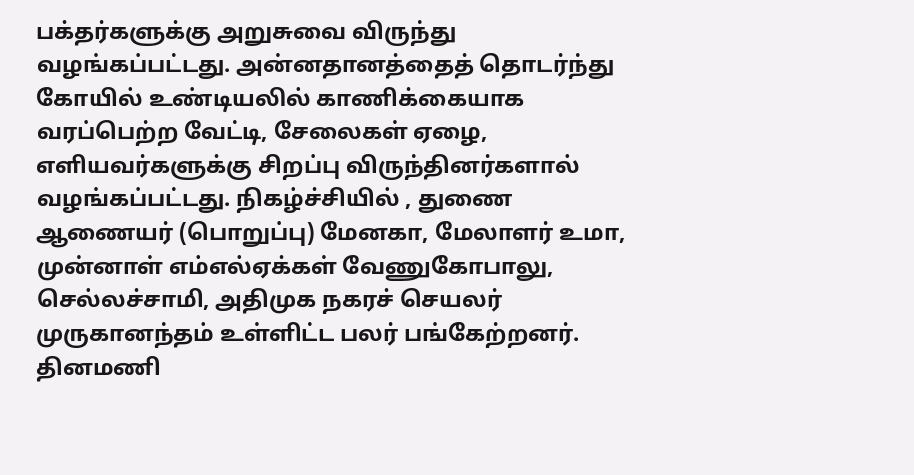பக்தர்களுக்கு அறுசுவை விருந்து வழங்கப்பட்டது. அன்னதானத்தைத் தொடர்ந்து கோயில் உண்டியலில் காணிக்கையாக வரப்பெற்ற வேட்டி, சேலைகள் ஏழை, எளியவர்களுக்கு சிறப்பு விருந்தினர்களால் வழங்கப்பட்டது. நிகழ்ச்சியில் , துணை ஆணையர் (பொறுப்பு) மேனகா, மேலாளர் உமா, முன்னாள் எம்எல்ஏக்கள் வேணுகோபாலு, செல்லச்சாமி, அதிமுக நகரச் செயலர் முருகானந்தம் உள்ளிட்ட பலர் பங்கேற்றனர்.
தினமணி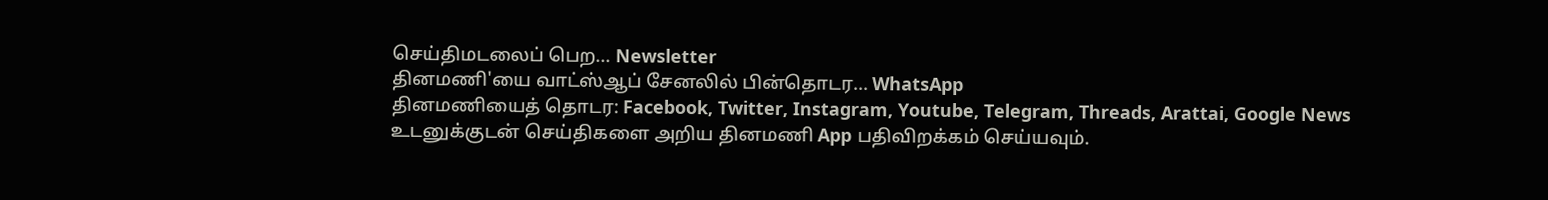செய்திமடலைப் பெற... Newsletter
தினமணி'யை வாட்ஸ்ஆப் சேனலில் பின்தொடர... WhatsApp
தினமணியைத் தொடர: Facebook, Twitter, Instagram, Youtube, Telegram, Threads, Arattai, Google News
உடனுக்குடன் செய்திகளை அறிய தினமணி App பதிவிறக்கம் செய்யவும்.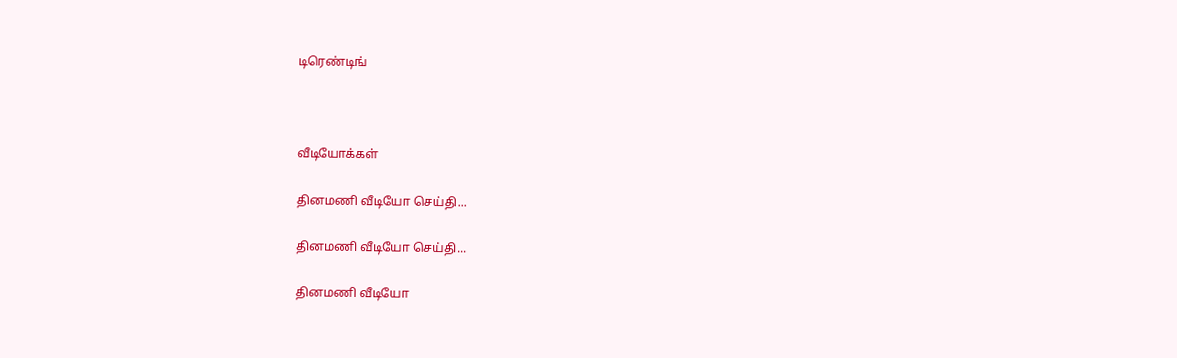டிரெண்டிங்



வீடியோக்கள்

தினமணி வீடியோ செய்தி...

தினமணி வீடியோ செய்தி...

தினமணி வீடியோ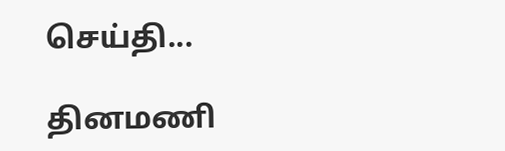செய்தி...

தினமணி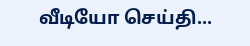வீடியோ செய்தி...